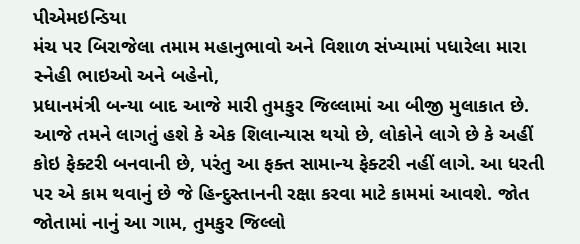પીએમઇન્ડિયા
મંચ પર બિરાજેલા તમામ મહાનુભાવો અને વિશાળ સંખ્યામાં પધારેલા મારા સ્નેહી ભાઇઓ અને બહેનો,
પ્રધાનમંત્રી બન્યા બાદ આજે મારી તુમકુર જિલ્લામાં આ બીજી મુલાકાત છે. આજે તમને લાગતું હશે કે એક શિલાન્યાસ થયો છે, લોકોને લાગે છે કે અહીં કોઇ ફેક્ટરી બનવાની છે, પરંતુ આ ફક્ત સામાન્ય ફેક્ટરી નહીં લાગે. આ ધરતી પર એ કામ થવાનું છે જે હિન્દુસ્તાનની રક્ષા કરવા માટે કામમાં આવશે. જોત જોતામાં નાનું આ ગામ, તુમકુર જિલ્લો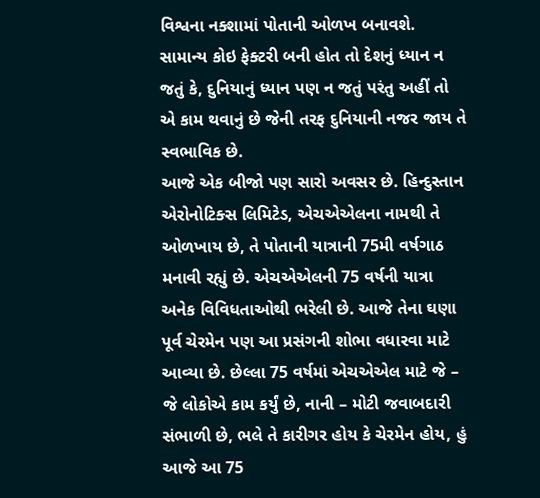વિશ્વના નક્શામાં પોતાની ઓળખ બનાવશે. સામાન્ય કોઇ ફેક્ટરી બની હોત તો દેશનું ધ્યાન ન જતું કે, દુનિયાનું ધ્યાન પણ ન જતું પરંતુ અહીં તો એ કામ થવાનું છે જેની તરફ દુનિયાની નજર જાય તે સ્વભાવિક છે.
આજે એક બીજો પણ સારો અવસર છે. હિન્દુસ્તાન એરોનોટિક્સ લિમિટેડ, એચએએલના નામથી તે ઓળખાય છે, તે પોતાની યાત્રાની 75મી વર્ષગાઠ મનાવી રહ્યું છે. એચએએલની 75 વર્ષની યાત્રા અનેક વિવિધતાઓથી ભરેલી છે. આજે તેના ઘણા પૂર્વ ચેરમેન પણ આ પ્રસંગની શોભા વધારવા માટે આવ્યા છે. છેલ્લા 75 વર્ષમાં એચએએલ માટે જે – જે લોકોએ કામ કર્યું છે, નાની – મોટી જવાબદારી સંભાળી છે, ભલે તે કારીગર હોય કે ચેરમેન હોય, હું આજે આ 75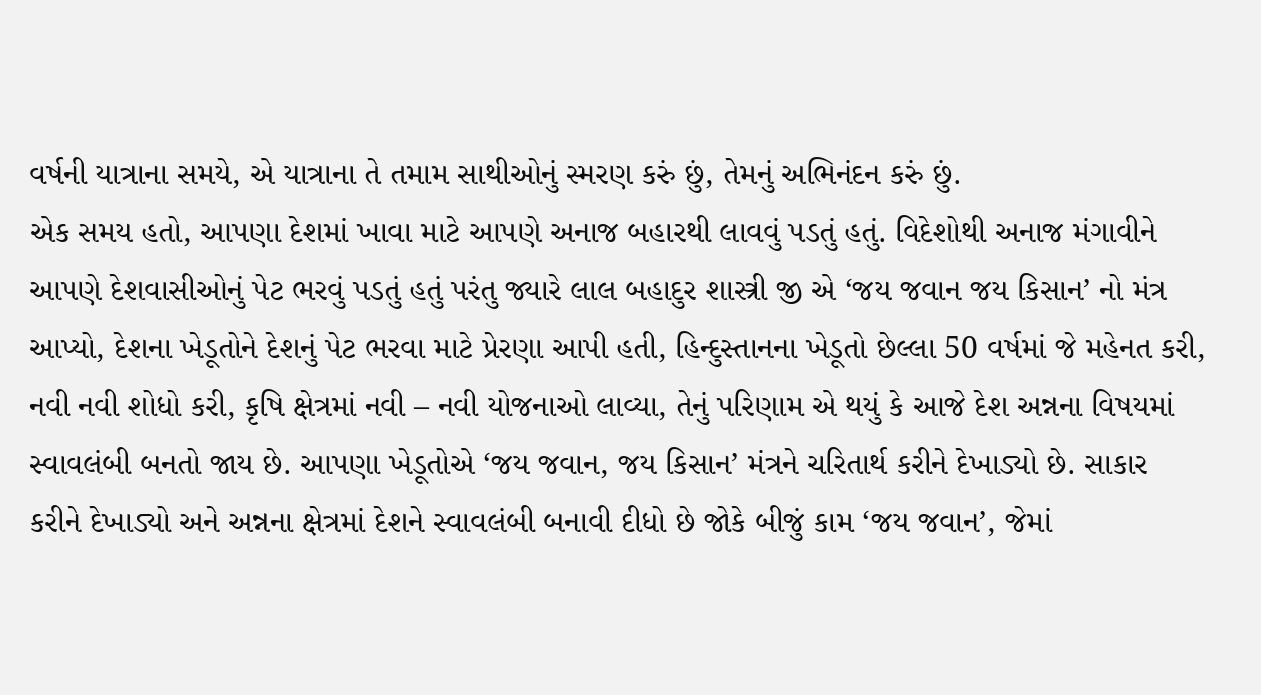વર્ષની યાત્રાના સમયે, એ યાત્રાના તે તમામ સાથીઓનું સ્મરણ કરું છું, તેમનું અભિનંદન કરું છું.
એક સમય હતો, આપણા દેશમાં ખાવા માટે આપણે અનાજ બહારથી લાવવું પડતું હતું. વિદેશોથી અનાજ મંગાવીને આપણે દેશવાસીઓનું પેટ ભરવું પડતું હતું પરંતુ જ્યારે લાલ બહાદુર શાસ્ત્રી જી એ ‘જય જવાન જય કિસાન’ નો મંત્ર આપ્યો, દેશના ખેડૂતોને દેશનું પેટ ભરવા માટે પ્રેરણા આપી હતી, હિન્દુસ્તાનના ખેડૂતો છેલ્લા 50 વર્ષમાં જે મહેનત કરી, નવી નવી શોધો કરી, કૃષિ ક્ષેત્રમાં નવી – નવી યોજનાઓ લાવ્યા, તેનું પરિણામ એ થયું કે આજે દેશ અન્નના વિષયમાં સ્વાવલંબી બનતો જાય છે. આપણા ખેડૂતોએ ‘જય જવાન, જય કિસાન’ મંત્રને ચરિતાર્થ કરીને દેખાડ્યો છે. સાકાર કરીને દેખાડ્યો અને અન્નના ક્ષેત્રમાં દેશને સ્વાવલંબી બનાવી દીધો છે જોકે બીજું કામ ‘જય જવાન’, જેમાં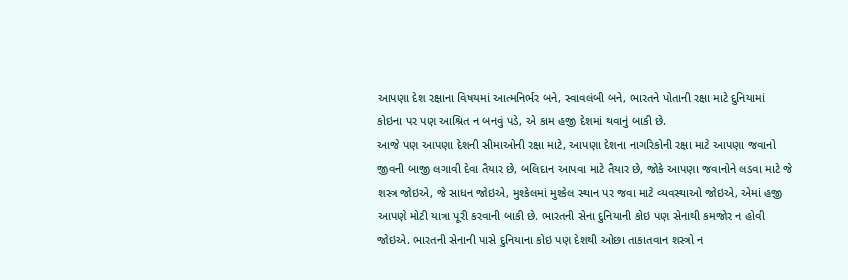આપણા દેશ રક્ષાના વિષયમાં આત્મનિર્ભર બને, સ્વાવલંબી બને, ભારતને પોતાની રક્ષા માટે દુનિયામાં કોઇના પર પણ આશ્રિત ન બનવું પડે, એ કામ હજી દેશમાં થવાનું બાકી છે.
આજે પણ આપણા દેશની સીમાઓની રક્ષા માટે, આપણા દેશના નાગરિકોની રક્ષા માટે આપણા જવાનો જીવની બાજી લગાવી દેવા તૈયાર છે, બલિદાન આપવા માટે તૈયાર છે, જોકે આપણા જવાનોને લડવા માટે જે શસ્ત્ર જોઇએ, જે સાધન જોઇએ, મુશ્કેલમાં મુશ્કેલ સ્થાન પર જવા માટે વ્યવસ્થાઓ જોઇએ, એમાં હજી આપણે મોટી યાત્રા પૂરી કરવાની બાકી છે. ભારતની સેના દુનિયાની કોઇ પણ સેનાથી કમજોર ન હોવી જોઇએ. ભારતની સેનાની પાસે દુનિયાના કોઇ પણ દેશથી ઓછા તાકાતવાન શસ્ત્રો ન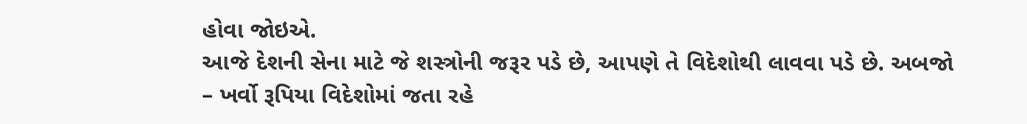હોવા જોઇએ.
આજે દેશની સેના માટે જે શસ્ત્રોની જરૂર પડે છે, આપણે તે વિદેશોથી લાવવા પડે છે. અબજો – ખર્વો રૂપિયા વિદેશોમાં જતા રહે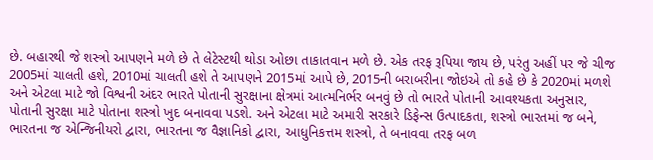છે. બહારથી જે શસ્ત્રો આપણને મળે છે તે લેટેસ્ટથી થોડા ઓછા તાકાતવાન મળે છે. એક તરફ રૂપિયા જાય છે, પરંતુ અહીં પર જે ચીજ 2005માં ચાલતી હશે, 2010માં ચાલતી હશે તે આપણને 2015માં આપે છે, 2015ની બરાબરીના જોઇએ તો કહે છે કે 2020માં મળશે અને એટલા માટે જો વિશ્વની અંદર ભારતે પોતાની સુરક્ષાના ક્ષેત્રમાં આત્મનિર્ભર બનવું છે તો ભારતે પોતાની આવશ્યકતા અનુસાર, પોતાની સુરક્ષા માટે પોતાના શસ્ત્રો ખુદ બનાવવા પડશે. અને એટલા માટે અમારી સરકારે ડિફેન્સ ઉત્પાદકતા, શસ્ત્રો ભારતમાં જ બને, ભારતના જ એન્જિનીયરો દ્વારા, ભારતના જ વૈજ્ઞાનિકો દ્વારા, આધુનિકત્તમ શસ્ત્રો, તે બનાવવા તરફ બળ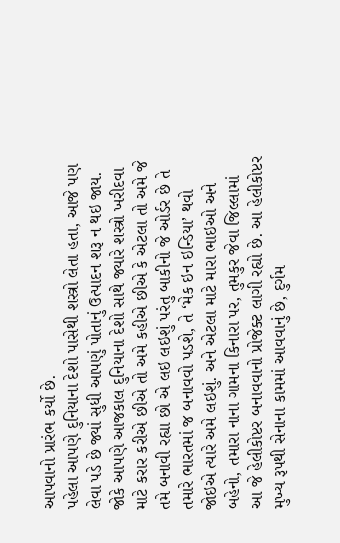આપવાનો પ્રારંભ કર્યો છે.
પહેલા આપણે દુનિયાના દેશો પાસેથી શસ્ત્રો લેતા હતા, આજે પણ લેવા પડે છે જ્યાં સુધી આપણું પોતાનું ઉત્પાદન શરૂ ન થઇ જાય. જોકે આપણે આજકાલ દુનિયાના દેશો સાથે જ્યારે શસ્ત્રો ખરીદવા માટે કરાર કરીએ છીએ તો અમે કહીએ છીએ કે એટલા તો અમે જે તમે બનાવી રહ્યા છો એ લઇ લઇશું પરંતુ બાકીનો જે ઓર્ડર છે તે તમારે ભારતમાં જ બનાવવો પડશે, તે ‘મેક ઇન ઇન્ડિયા’ થવો જોઇએ ત્યારે અમે લઇશું. અને એટલા માટે મારા ભાઇઓ અને બહેનો, તમારા નાના ગામના કિનારા પર, તુમકુર જેવા જિલ્લામાં આ જે હેલીકોપ્ટર બનાવવાનો પ્રોજેક્ટ લાગી રહ્યો છે. આ હેલીકોપ્ટર મુખ્ય રૂપથી સેનાના કામમાં આવવાનું છે, દુર્ગમ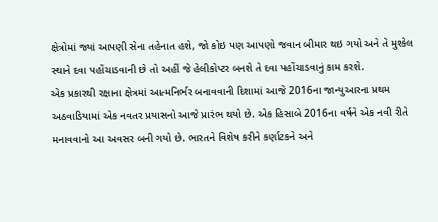ક્ષેત્રોમાં જ્યાં આપણી સેના તહેનાત હશે, જો કોઇ પણ આપણો જવાન બીમાર થઇ ગયો અને તે મુશ્કેલ સ્થાને દવા પહોંચાડવાની છે તો અહીં જે હેલીકોપ્ટર બનશે તે દવા પહોંચાડવાનું કામ કરશે.
એક પ્રકારથી રક્ષાના ક્ષેત્રમાં આત્મનિર્ભર બનાવવાની દિશામાં આજે 2016ના જાન્યુઆરના પ્રથમ અઠવાડિયામાં એક નવતર પ્રયાસનો આજે પ્રારંભ થયો છે. એક હિસાબે 2016ના વર્ષને એક નવી રીતે મનાવવાનો આ અવસર બની ગયો છે. ભારતને વિશેષ કરીને કર્ણાટકને અને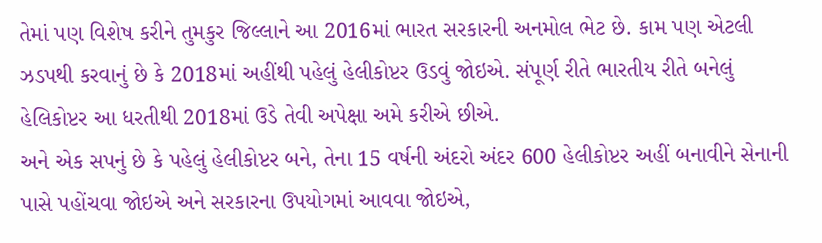તેમાં પણ વિશેષ કરીને તુમકુર જિલ્લાને આ 2016માં ભારત સરકારની અનમોલ ભેટ છે. કામ પણ એટલી ઝડપથી કરવાનું છે કે 2018માં અહીંથી પહેલું હેલીકોપ્ટર ઉડવું જોઇએ. સંપૂર્ણ રીતે ભારતીય રીતે બનેલું હેલિકોપ્ટર આ ધરતીથી 2018માં ઉડે તેવી અપેક્ષા અમે કરીએ છીએ.
અને એક સપનું છે કે પહેલું હેલીકોપ્ટર બને, તેના 15 વર્ષની અંદરો અંદર 600 હેલીકોપ્ટર અહીં બનાવીને સેનાની પાસે પહોંચવા જોઇએ અને સરકારના ઉપયોગમાં આવવા જોઇએ,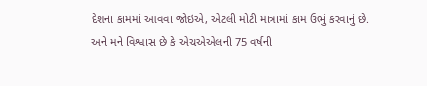દેશના કામમાં આવવા જોઇએ, એટલી મોટી માત્રામાં કામ ઉભું કરવાનું છે. અને મને વિશ્વાસ છે કે એચએએલની 75 વર્ષની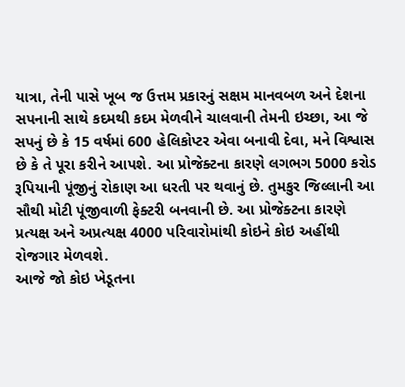યાત્રા, તેની પાસે ખૂબ જ ઉત્તમ પ્રકારનું સક્ષમ માનવબળ અને દેશના સપનાની સાથે કદમથી કદમ મેળવીને ચાલવાની તેમની ઇચ્છા, આ જે સપનું છે કે 15 વર્ષમાં 600 હેલિકોપ્ટર એવા બનાવી દેવા, મને વિશ્વાસ છે કે તે પૂરા કરીને આપશે. આ પ્રોજેક્ટના કારણે લગભગ 5000 કરોડ રૂપિયાની પૂંજીનું રોકાણ આ ધરતી પર થવાનું છે. તુમકુર જિલ્લાની આ સૌથી મોટી પૂંજીવાળી ફેક્ટરી બનવાની છે. આ પ્રોજેક્ટના કારણે પ્રત્યક્ષ અને અપ્રત્યક્ષ 4000 પરિવારોમાંથી કોઇને કોઇ અહીંથી રોજગાર મેળવશે.
આજે જો કોઇ ખેડૂતના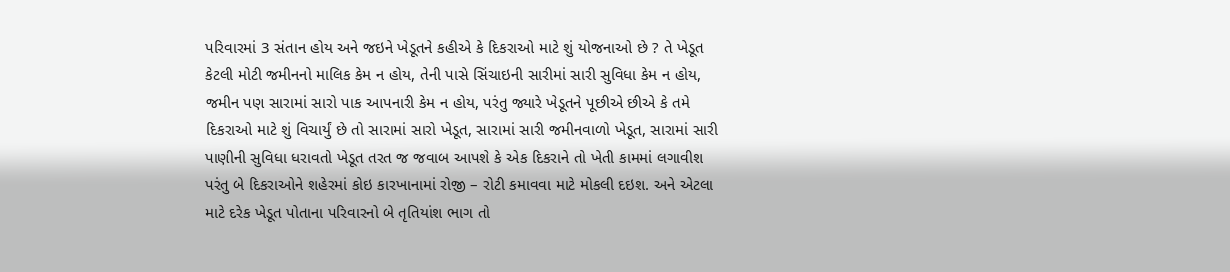પરિવારમાં 3 સંતાન હોય અને જઇને ખેડૂતને કહીએ કે દિકરાઓ માટે શું યોજનાઓ છે ? તે ખેડૂત કેટલી મોટી જમીનનો માલિક કેમ ન હોય, તેની પાસે સિંચાઇની સારીમાં સારી સુવિધા કેમ ન હોય, જમીન પણ સારામાં સારો પાક આપનારી કેમ ન હોય, પરંતુ જ્યારે ખેડૂતને પૂછીએ છીએ કે તમે દિકરાઓ માટે શું વિચાર્યું છે તો સારામાં સારો ખેડૂત, સારામાં સારી જમીનવાળો ખેડૂત, સારામાં સારી પાણીની સુવિધા ધરાવતો ખેડૂત તરત જ જવાબ આપશે કે એક દિકરાને તો ખેતી કામમાં લગાવીશ પરંતુ બે દિકરાઓને શહેરમાં કોઇ કારખાનામાં રોજી – રોટી કમાવવા માટે મોકલી દઇશ. અને એટલા માટે દરેક ખેડૂત પોતાના પરિવારનો બે તૃતિયાંશ ભાગ તો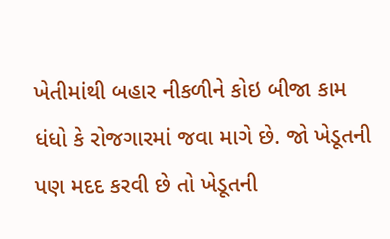ખેતીમાંથી બહાર નીકળીને કોઇ બીજા કામ ધંધો કે રોજગારમાં જવા માગે છે. જો ખેડૂતની પણ મદદ કરવી છે તો ખેડૂતની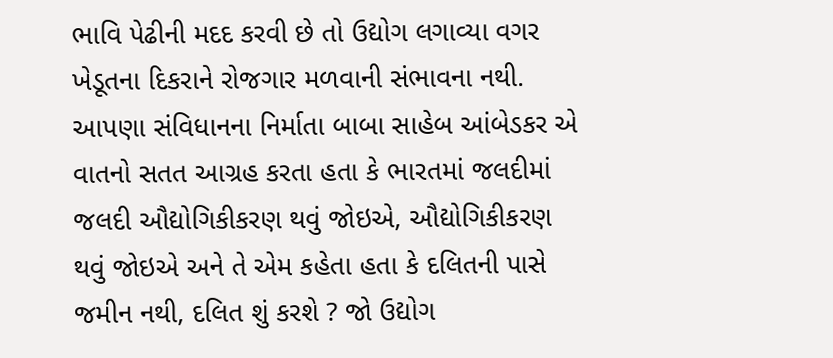ભાવિ પેઢીની મદદ કરવી છે તો ઉદ્યોગ લગાવ્યા વગર ખેડૂતના દિકરાને રોજગાર મળવાની સંભાવના નથી.
આપણા સંવિધાનના નિર્માતા બાબા સાહેબ આંબેડકર એ વાતનો સતત આગ્રહ કરતા હતા કે ભારતમાં જલદીમાં જલદી ઔદ્યોગિકીકરણ થવું જોઇએ, ઔદ્યોગિકીકરણ થવું જોઇએ અને તે એમ કહેતા હતા કે દલિતની પાસે જમીન નથી, દલિત શું કરશે ? જો ઉદ્યોગ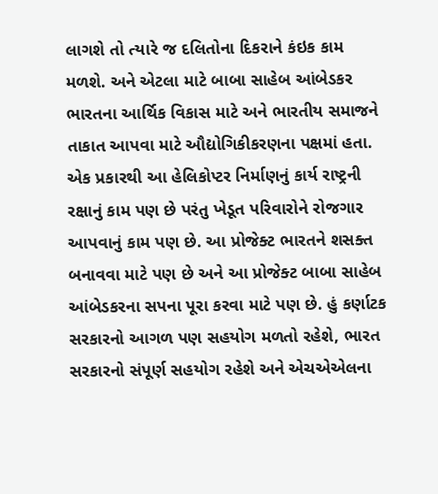લાગશે તો ત્યારે જ દલિતોના દિકરાને કંઇક કામ મળશે. અને એટલા માટે બાબા સાહેબ આંબેડકર ભારતના આર્થિક વિકાસ માટે અને ભારતીય સમાજને તાકાત આપવા માટે ઔદ્યોગિકીકરણના પક્ષમાં હતા. એક પ્રકારથી આ હેલિકોપ્ટર નિર્માણનું કાર્ય રાષ્ટ્રની રક્ષાનું કામ પણ છે પરંતુ ખેડૂત પરિવારોને રોજગાર આપવાનું કામ પણ છે. આ પ્રોજેક્ટ ભારતને શસક્ત બનાવવા માટે પણ છે અને આ પ્રોજેક્ટ બાબા સાહેબ આંબેડકરના સપના પૂરા કરવા માટે પણ છે. હું કર્ણાટક સરકારનો આગળ પણ સહયોગ મળતો રહેશે, ભારત સરકારનો સંપૂર્ણ સહયોગ રહેશે અને એચએએલના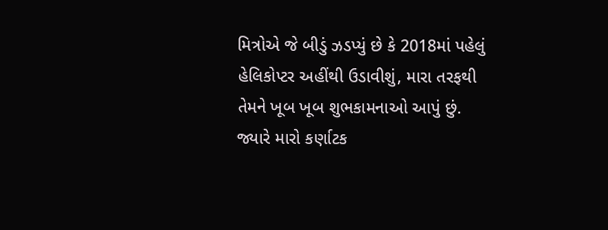મિત્રોએ જે બીડું ઝડપ્યું છે કે 2018માં પહેલું હેલિકોપ્ટર અહીંથી ઉડાવીશું, મારા તરફથી તેમને ખૂબ ખૂબ શુભકામનાઓ આપું છું.
જ્યારે મારો કર્ણાટક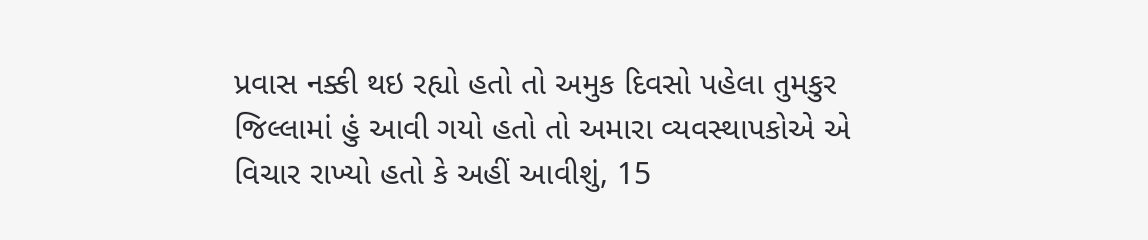પ્રવાસ નક્કી થઇ રહ્યો હતો તો અમુક દિવસો પહેલા તુમકુર જિલ્લામાં હું આવી ગયો હતો તો અમારા વ્યવસ્થાપકોએ એ વિચાર રાખ્યો હતો કે અહીં આવીશું, 15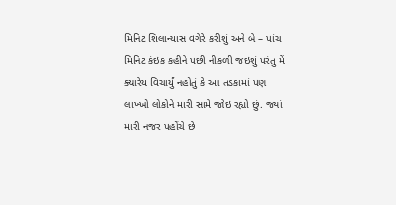મિનિટ શિલાન્યાસ વગેરે કરીશું અને બે – પાંચ મિનિટ કંઇક કહીને પછી નીકળી જઇશું પરંતુ મેં ક્યારેય વિચાર્યું નહોતું કે આ તડકામાં પણ લાખ્ખો લોકોને મારી સામે જોઇ રહ્યો છું. જ્યાં મારી નજર પહોંચે છે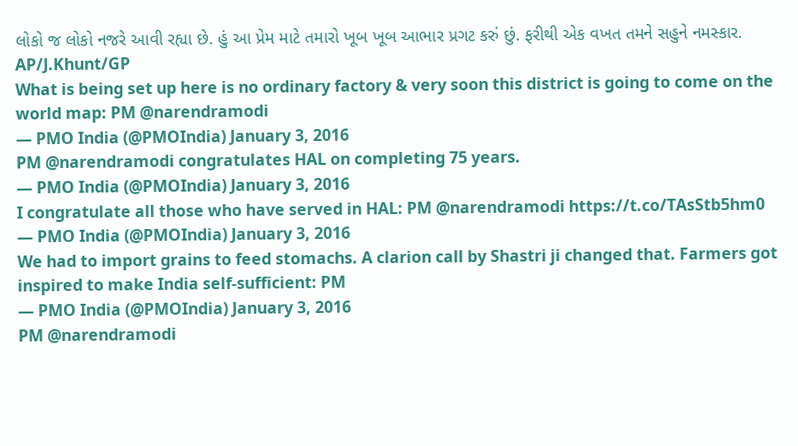લોકો જ લોકો નજરે આવી રહ્યા છે. હું આ પ્રેમ માટે તમારો ખૂબ ખૂબ આભાર પ્રગટ કરું છું. ફરીથી એક વખત તમને સહુને નમસ્કાર.
AP/J.Khunt/GP
What is being set up here is no ordinary factory & very soon this district is going to come on the world map: PM @narendramodi
— PMO India (@PMOIndia) January 3, 2016
PM @narendramodi congratulates HAL on completing 75 years.
— PMO India (@PMOIndia) January 3, 2016
I congratulate all those who have served in HAL: PM @narendramodi https://t.co/TAsStb5hm0
— PMO India (@PMOIndia) January 3, 2016
We had to import grains to feed stomachs. A clarion call by Shastri ji changed that. Farmers got inspired to make India self-sufficient: PM
— PMO India (@PMOIndia) January 3, 2016
PM @narendramodi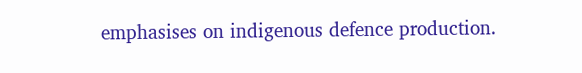emphasises on indigenous defence production.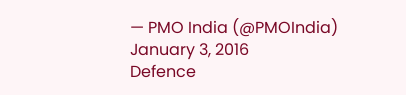— PMO India (@PMOIndia) January 3, 2016
Defence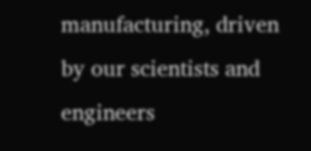manufacturing, driven by our scientists and engineers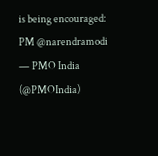is being encouraged: PM @narendramodi
— PMO India (@PMOIndia)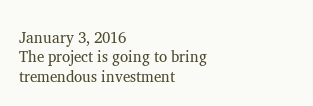January 3, 2016
The project is going to bring tremendous investment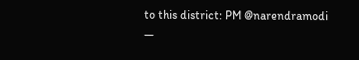to this district: PM @narendramodi
—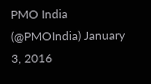PMO India (@PMOIndia) January 3, 2016